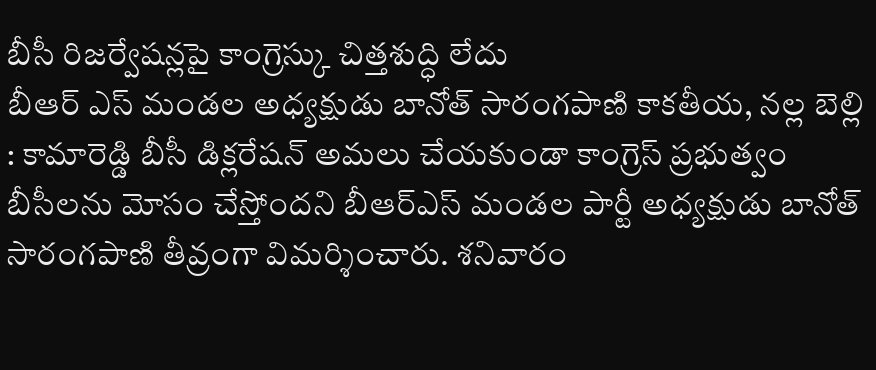బీసీ రిజర్వేషన్లపై కాంగ్రెస్కు చిత్తశుద్ధి లేదు
బీఆర్ ఎస్ మండల అధ్యక్షుడు బానోత్ సారంగపాణి కాకతీయ, నల్ల బెల్లి : కామారెడ్డి బీసీ డిక్లరేషన్ అమలు చేయకుండా కాంగ్రెస్ ప్రభుత్వం బీసీలను మోసం చేస్తోందని బీఆర్ఎస్ మండల పార్టీ అధ్యక్షుడు బానోత్ సారంగపాణి తీవ్రంగా విమర్శించారు. శనివారం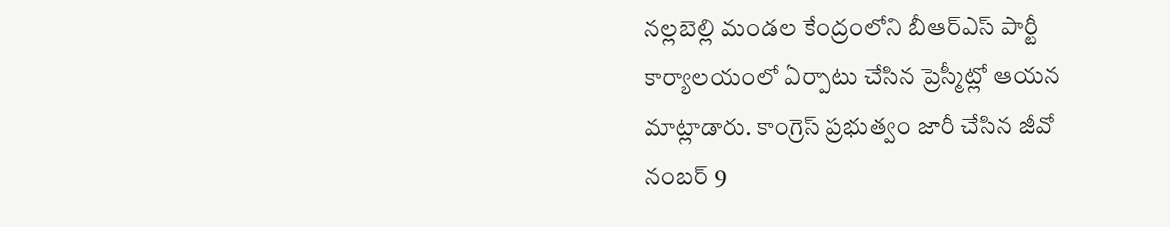నల్లబెల్లి మండల కేంద్రంలోని బీఆర్ఎస్ పార్టీ కార్యాలయంలో ఏర్పాటు చేసిన ప్రెస్మీట్లో ఆయన మాట్లాడారు. కాంగ్రెస్ ప్రభుత్వం జారీ చేసిన జీవో నంబర్ 9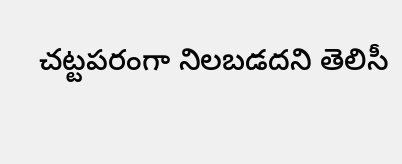చట్టపరంగా నిలబడదని తెలిసీ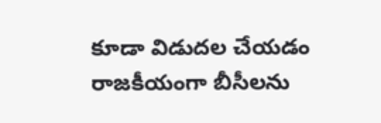కూడా విడుదల చేయడం రాజకీయంగా బీసీలను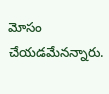మోసం చేయడమేనన్నారు.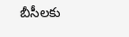బీసీలకు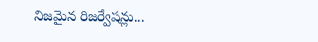నిజమైన రిజర్వేషన్లు...